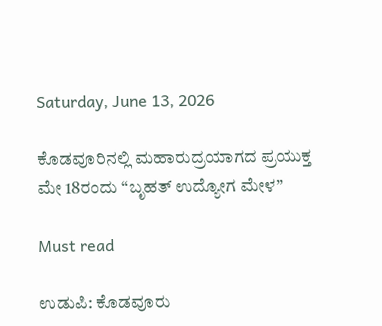Saturday, June 13, 2026

ಕೊಡವೂರಿನಲ್ಲಿ ಮಹಾರುದ್ರಯಾಗದ ಪ್ರಯುಕ್ತ ಮೇ 18ರಂದು “ಬೃಹತ್ ಉದ್ಯೋಗ ಮೇಳ”

Must read

ಉಡುಪಿ: ಕೊಡವೂರು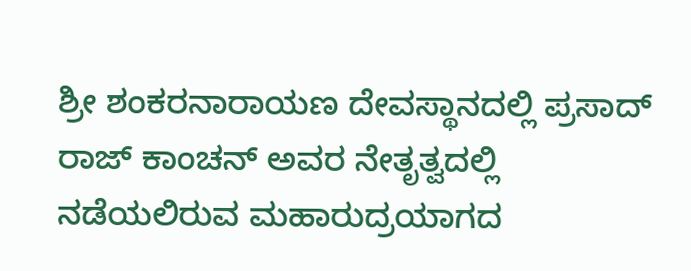ಶ್ರೀ ಶಂಕರನಾರಾಯಣ ದೇವಸ್ಥಾನದಲ್ಲಿ ಪ್ರಸಾದ್ ರಾಜ್ ಕಾಂಚನ್ ಅವರ ನೇತೃತ್ವದಲ್ಲಿ ನಡೆಯಲಿರುವ ಮಹಾರುದ್ರಯಾಗದ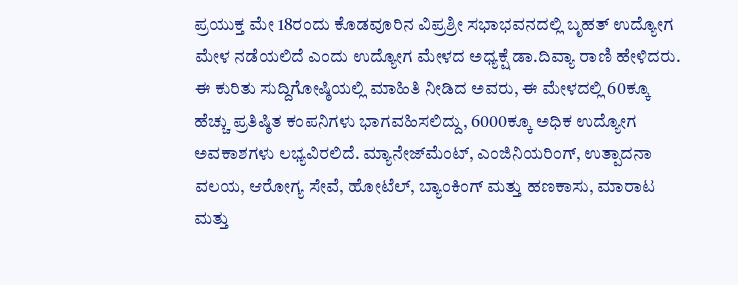ಪ್ರಯುಕ್ತ ಮೇ 18ರಂದು ಕೊಡವೂರಿನ ವಿಪ್ರಶ್ರೀ ಸಭಾಭವನದಲ್ಲಿ ಬೃಹತ್ ಉದ್ಯೋಗ ಮೇಳ ನಡೆಯಲಿದೆ ಎಂದು ಉದ್ಯೋಗ ಮೇಳದ ಅಧ್ಯಕ್ಷೆ ಡಾ.ದಿವ್ಯಾ ರಾಣಿ ಹೇಳಿದರು.
ಈ ಕುರಿತು ಸುದ್ದಿಗೋಷ್ಠಿಯಲ್ಲಿ ಮಾಹಿತಿ ನೀಡಿದ ಅವರು, ಈ ಮೇಳದಲ್ಲಿ 60ಕ್ಕೂ ಹೆಚ್ಚು ಪ್ರತಿಷ್ಠಿತ ಕಂಪನಿಗಳು ಭಾಗವಹಿಸಲಿದ್ದು, 6000ಕ್ಕೂ ಅಧಿಕ ಉದ್ಯೋಗ ಅವಕಾಶಗಳು ಲಭ್ಯವಿರಲಿದೆ. ಮ್ಯಾನೇಜ್‌ಮೆಂಟ್, ಎಂಜಿನಿಯರಿಂಗ್, ಉತ್ಪಾದನಾ ವಲಯ, ಆರೋಗ್ಯ ಸೇವೆ, ಹೋಟೆಲ್, ಬ್ಯಾಂಕಿಂಗ್ ಮತ್ತು ಹಣಕಾಸು, ಮಾರಾಟ ಮತ್ತು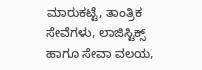ಮಾರುಕಟ್ಟೆ, ತಾಂತ್ರಿಕ ಸೇವೆಗಳು, ಲಾಜಿಸ್ಟಿಕ್ಸ್ ಹಾಗೂ ಸೇವಾ ವಲಯ,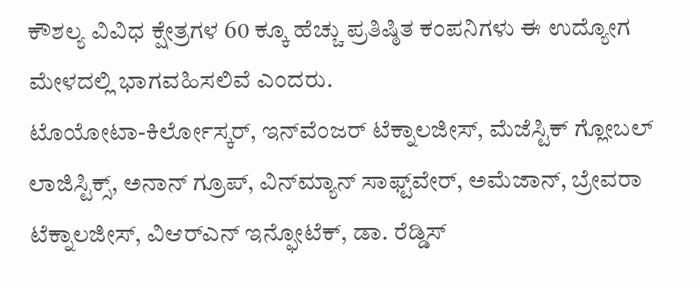ಕೌಶಲ್ಯ ವಿವಿಧ ಕ್ಷೇತ್ರಗಳ 60 ಕ್ಕೂ ಹೆಚ್ಚು ಪ್ರತಿಷ್ಠಿತ ಕಂಪನಿಗಳು ಈ ಉದ್ಯೋಗ ಮೇಳದಲ್ಲಿ ಭಾಗವಹಿಸಲಿವೆ ಎಂದರು.
ಟೊಯೋಟಾ-ಕಿರ್ಲೋಸ್ಕರ್, ಇನ್‌ವೆಂಜರ್ ಟೆಕ್ನಾಲಜೀಸ್, ಮೆಜೆಸ್ಟಿಕ್ ಗ್ಲೋಬಲ್ ಲಾಜಿಸ್ಟಿಕ್ಸ್, ಅನಾನ್ ಗ್ರೂಪ್, ವಿನ್‌ಮ್ಯಾನ್ ಸಾಫ್ಟ್‌ವೇರ್, ಅಮೆಜಾನ್, ಬ್ರೇವರಾ ಟೆಕ್ನಾಲಜೀಸ್, ವಿಆರ್‌ಎನ್ ಇನ್ಫೋಟೆಕ್, ಡಾ. ರೆಡ್ಡಿಸ್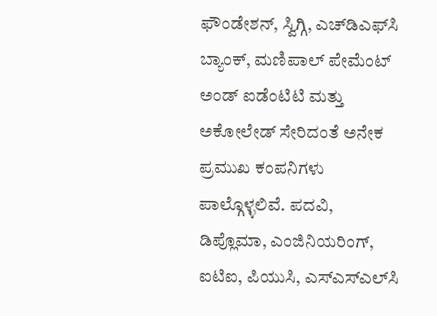ಫೌಂಡೇಶನ್, ಸ್ವಿಗ್ಗಿ, ಎಚ್‌ಡಿಎಫ್‌ಸಿ ಬ್ಯಾಂಕ್, ಮಣಿಪಾಲ್ ಪೇಮೆಂಟ್ ಅಂಡ್ ಐಡೆಂಟಿಟಿ ಮತ್ತು ಅಕೋಲೇಡ್ ಸೇರಿದಂತೆ ಅನೇಕ ಪ್ರಮುಖ ಕಂಪನಿಗಳು ಪಾಲ್ಗೊಳ್ಳಲಿವೆ. ಪದವಿ, ಡಿಪ್ಲೊಮಾ, ಎಂಜಿನಿಯರಿಂಗ್, ಐಟಿಐ, ಪಿಯುಸಿ, ಎಸ್‌ಎಸ್‌ಎಲ್‌ಸಿ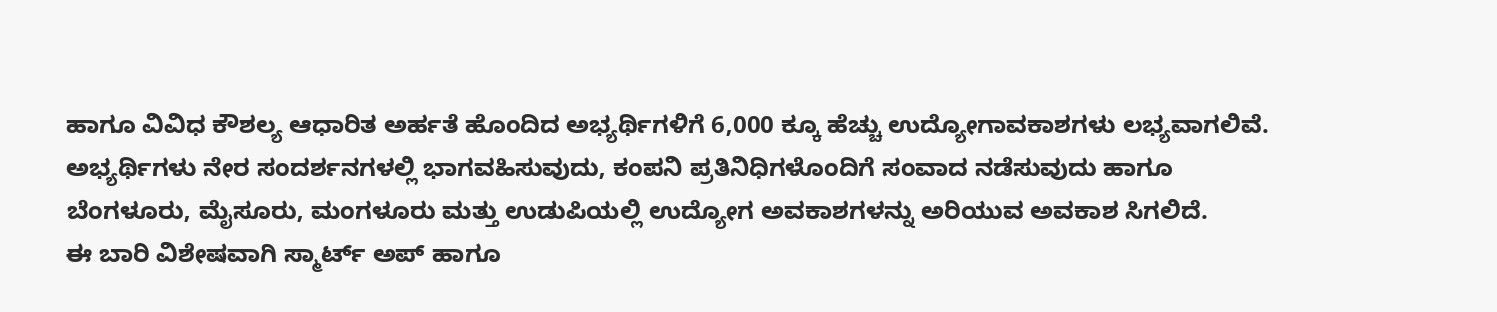ಹಾಗೂ ವಿವಿಧ ಕೌಶಲ್ಯ ಆಧಾರಿತ ಅರ್ಹತೆ ಹೊಂದಿದ ಅಭ್ಯರ್ಥಿಗಳಿಗೆ 6,000 ಕ್ಕೂ ಹೆಚ್ಚು ಉದ್ಯೋಗಾವಕಾಶಗಳು ಲಭ್ಯವಾಗಲಿವೆ. ಅಭ್ಯರ್ಥಿಗಳು ನೇರ ಸಂದರ್ಶನಗಳಲ್ಲಿ ಭಾಗವಹಿಸುವುದು, ಕಂಪನಿ ಪ್ರತಿನಿಧಿಗಳೊಂದಿಗೆ ಸಂವಾದ ನಡೆಸುವುದು ಹಾಗೂ ಬೆಂಗಳೂರು, ಮೈಸೂರು, ಮಂಗಳೂರು ಮತ್ತು ಉಡುಪಿಯಲ್ಲಿ ಉದ್ಯೋಗ ಅವಕಾಶಗಳನ್ನು ಅರಿಯುವ ಅವಕಾಶ ಸಿಗಲಿದೆ.
ಈ ಬಾರಿ ವಿಶೇಷವಾಗಿ ಸ್ಮಾರ್ಟ್ ಅಪ್ ಹಾಗೂ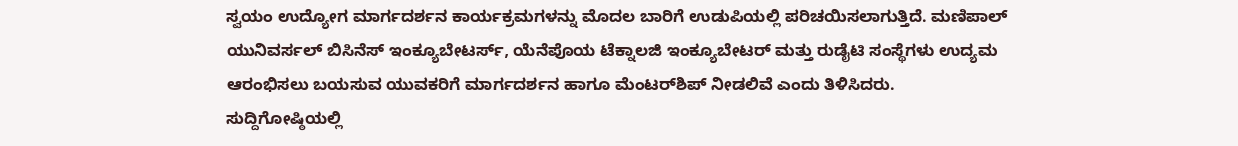ಸ್ವಯಂ ಉದ್ಯೋಗ ಮಾರ್ಗದರ್ಶನ ಕಾರ್ಯಕ್ರಮಗಳನ್ನು ಮೊದಲ ಬಾರಿಗೆ ಉಡುಪಿಯಲ್ಲಿ ಪರಿಚಯಿಸಲಾಗುತ್ತಿದೆ. ಮಣಿಪಾಲ್ ಯುನಿವರ್ಸಲ್ ಬಿಸಿನೆಸ್ ಇಂಕ್ಯೂಬೇಟರ್ಸ್, ಯೆನೆಪೊಯ ಟೆಕ್ನಾಲಜಿ ಇಂಕ್ಯೂಬೇಟರ್ ಮತ್ತು ರುಡೈಟಿ ಸಂಸ್ಥೆಗಳು ಉದ್ಯಮ ಆರಂಭಿಸಲು ಬಯಸುವ ಯುವಕರಿಗೆ ಮಾರ್ಗದರ್ಶನ ಹಾಗೂ ಮೆಂಟರ್‌ಶಿಪ್ ನೀಡಲಿವೆ ಎಂದು ತಿಳಿಸಿದರು.
ಸುದ್ದಿಗೋಷ್ಠಿಯಲ್ಲಿ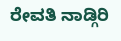ರೇವತಿ ನಾಡ್ಗಿರಿ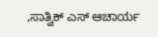,ಸಾತ್ವಿಕ್ ಎಸ್ ಆಚಾರ್ಯ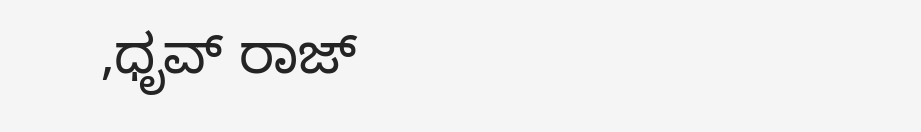,ಧೃವ್ ರಾಜ್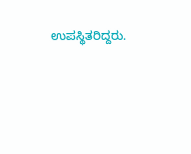ಉಪಸ್ಥಿತರಿದ್ದರು.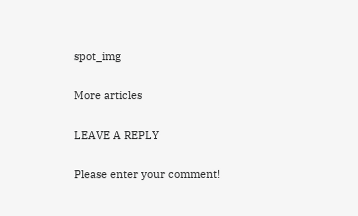spot_img

More articles

LEAVE A REPLY

Please enter your comment!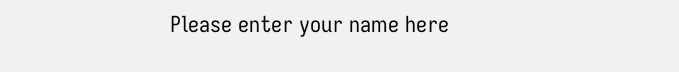Please enter your name here